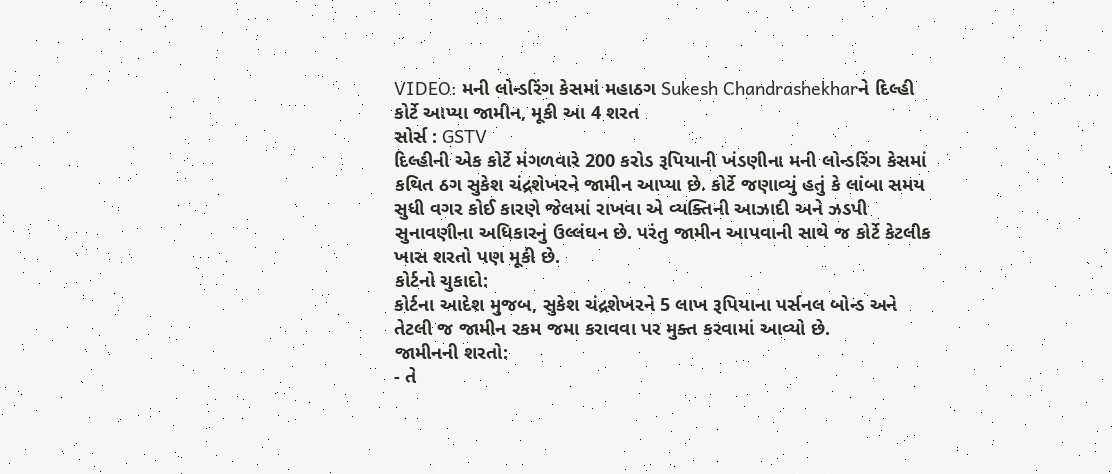VIDEO: મની લોન્ડરિંગ કેસમાં મહાઠગ Sukesh Chandrashekharને દિલ્હી કોર્ટે આપ્યા જામીન, મૂકી આ 4 શરત
સોર્સ : GSTV
દિલ્હીની એક કોર્ટે મંગળવારે 200 કરોડ રૂપિયાની ખંડણીના મની લોન્ડરિંગ કેસમાં કથિત ઠગ સુકેશ ચંદ્રશેખરને જામીન આપ્યા છે. કોર્ટે જણાવ્યું હતું કે લાંબા સમય સુધી વગર કોઈ કારણે જેલમાં રાખવા એ વ્યક્તિની આઝાદી અને ઝડપી સુનાવણીના અધિકારનું ઉલ્લંઘન છે. પરંતુ જામીન આપવાની સાથે જ કોર્ટે કેટલીક ખાસ શરતો પણ મૂકી છે.
કોર્ટનો ચુકાદો:
કોર્ટના આદેશ મુજબ, સુકેશ ચંદ્રશેખરને 5 લાખ રૂપિયાના પર્સનલ બોન્ડ અને તેટલી જ જામીન રકમ જમા કરાવવા પર મુક્ત કરવામાં આવ્યો છે.
જામીનની શરતો:
- તે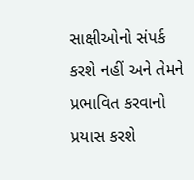સાક્ષીઓનો સંપર્ક કરશે નહીં અને તેમને પ્રભાવિત કરવાનો પ્રયાસ કરશે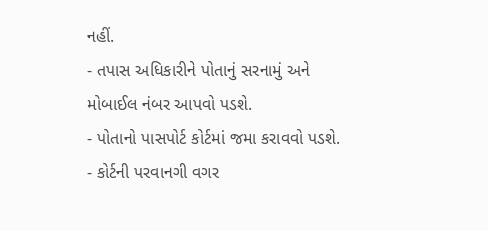નહીં.
- તપાસ અધિકારીને પોતાનું સરનામું અને મોબાઈલ નંબર આપવો પડશે.
- પોતાનો પાસપોર્ટ કોર્ટમાં જમા કરાવવો પડશે.
- કોર્ટની પરવાનગી વગર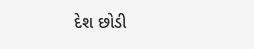દેશ છોડી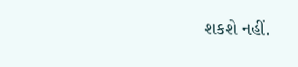શકશે નહીં.